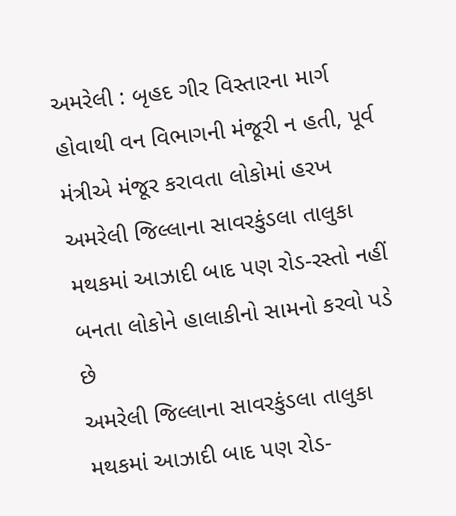અમરેલી : બૃહદ ગીર વિસ્તારના માર્ગ હોવાથી વન વિભાગની મંજૂરી ન હતી, પૂર્વ મંત્રીએ મંજૂર કરાવતા લોકોમાં હરખ
અમરેલી જિલ્લાના સાવરકુંડલા તાલુકા મથકમાં આઝાદી બાદ પણ રોડ-રસ્તો નહીં બનતા લોકોને હાલાકીનો સામનો કરવો પડે છે
અમરેલી જિલ્લાના સાવરકુંડલા તાલુકા મથકમાં આઝાદી બાદ પણ રોડ-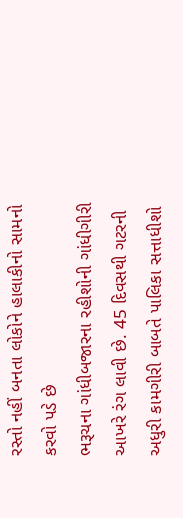રસ્તો નહીં બનતા લોકોને હાલાકીનો સામનો કરવો પડે છે
ભરૂચના ગાંધીબજારના રહીશોની ગાંધીગીરી આખરે રંગ લાવી છે. 45 દિવસથી ગટરની અધુરી કામગીરી બાબતે પાલિકા સત્તાધીશો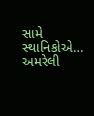સામે સ્થાનિકોએ…
અમરેલી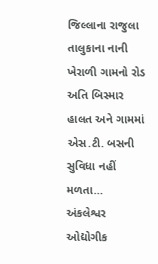જિલ્લાના રાજુલા તાલુકાના નાની ખેરાળી ગામનો રોડ અતિ બિસ્માર હાલત અને ગામમાં એસ.ટી. બસની સુવિધા નહીં મળતા…
અંકલેશ્વર ઓદ્યોગીક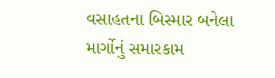વસાહતના બિસ્માર બનેલા માર્ગોનું સમારકામ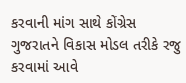કરવાની માંગ સાથે કોંગ્રેસ
ગુજરાતને વિકાસ મોડલ તરીકે રજુ કરવામાં આવે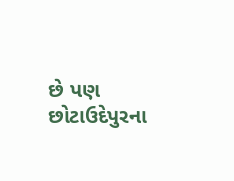છે પણ છોટાઉદેપુરના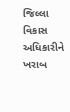જિલ્લા વિકાસ અધિકારીને ખરાબ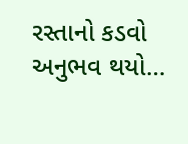રસ્તાનો કડવો અનુભવ થયો…